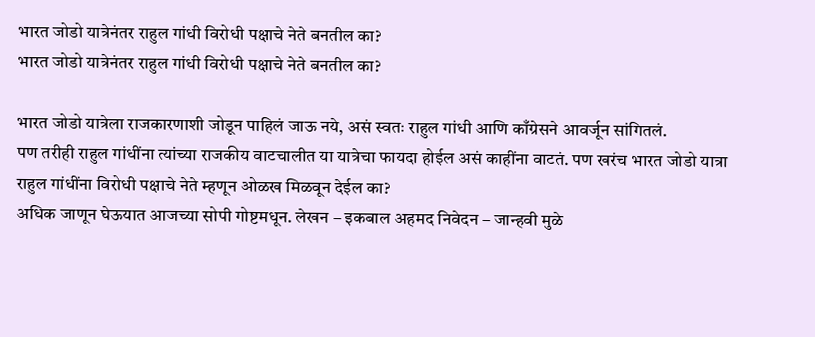भारत जोडो यात्रेनंतर राहुल गांधी विरोधी पक्षाचे नेते बनतील का?
भारत जोडो यात्रेनंतर राहुल गांधी विरोधी पक्षाचे नेते बनतील का?

भारत जोडो यात्रेला राजकारणाशी जोडून पाहिलं जाऊ नये, असं स्वतः राहुल गांधी आणि काँग्रेसने आवर्जून सांगितलं.
पण तरीही राहुल गांधींना त्यांच्या राजकीय वाटचालीत या यात्रेचा फायदा होईल असं काहींना वाटतं. पण खरंच भारत जोडो यात्रा राहुल गांधींना विरोधी पक्षाचे नेते म्हणून ओळख मिळवून देईल का?
अधिक जाणून घेऊयात आजच्या सोपी गोष्टमधून. लेखन – इकबाल अहमद निवेदन – जान्हवी मुळे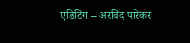एडिटिंग – अरविंद पारेकर